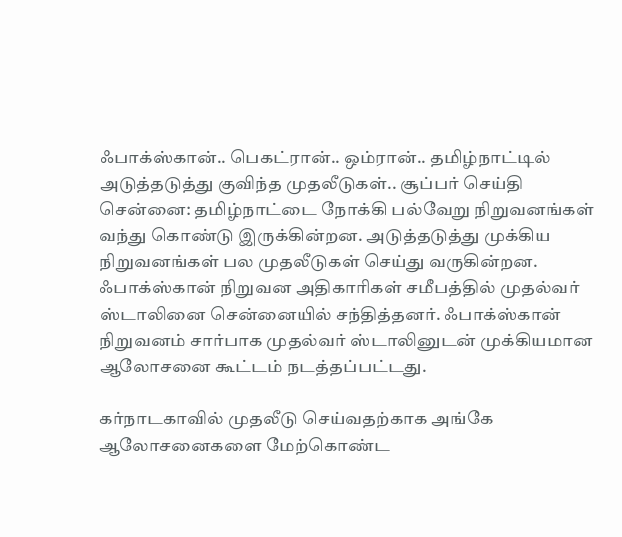ஃபாக்ஸ்கான்.. பெகட்ரான்.. ஒம்ரான்.. தமிழ்நாட்டில் அடுத்தடுத்து குவிந்த முதலீடுகள்.. சூப்பர் செய்தி
சென்னை: தமிழ்நாட்டை நோக்கி பல்வேறு நிறுவனங்கள் வந்து கொண்டு இருக்கின்றன. அடுத்தடுத்து முக்கிய நிறுவனங்கள் பல முதலீடுகள் செய்து வருகின்றன.
ஃபாக்ஸ்கான் நிறுவன அதிகாரிகள் சமீபத்தில் முதல்வர் ஸ்டாலினை சென்னையில் சந்தித்தனர். ஃபாக்ஸ்கான் நிறுவனம் சார்பாக முதல்வர் ஸ்டாலினுடன் முக்கியமான ஆலோசனை கூட்டம் நடத்தப்பட்டது.

கர்நாடகாவில் முதலீடு செய்வதற்காக அங்கே ஆலோசனைகளை மேற்கொண்ட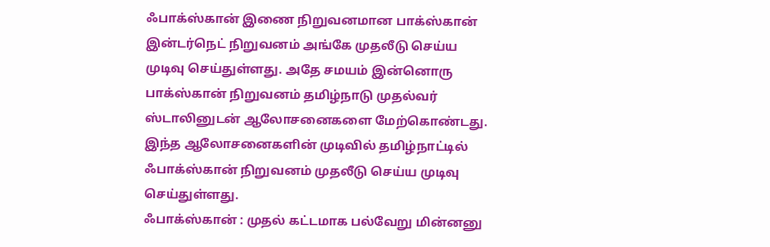ஃபாக்ஸ்கான் இணை நிறுவனமான பாக்ஸ்கான் இன்டர்நெட் நிறுவனம் அங்கே முதலீடு செய்ய முடிவு செய்துள்ளது. அதே சமயம் இன்னொரு பாக்ஸ்கான் நிறுவனம் தமிழ்நாடு முதல்வர் ஸ்டாலினுடன் ஆலோசனைகளை மேற்கொண்டது. இந்த ஆலோசனைகளின் முடிவில் தமிழ்நாட்டில் ஃபாக்ஸ்கான் நிறுவனம் முதலீடு செய்ய முடிவு செய்துள்ளது.
ஃபாக்ஸ்கான் : முதல் கட்டமாக பல்வேறு மின்னனு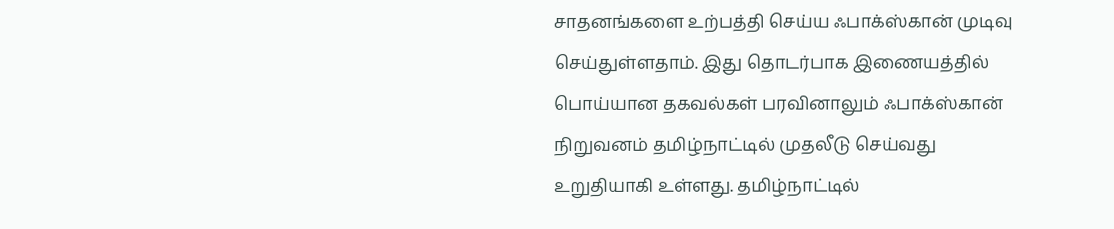சாதனங்களை உற்பத்தி செய்ய ஃபாக்ஸ்கான் முடிவு செய்துள்ளதாம். இது தொடர்பாக இணையத்தில் பொய்யான தகவல்கள் பரவினாலும் ஃபாக்ஸ்கான் நிறுவனம் தமிழ்நாட்டில் முதலீடு செய்வது உறுதியாகி உள்ளது. தமிழ்நாட்டில்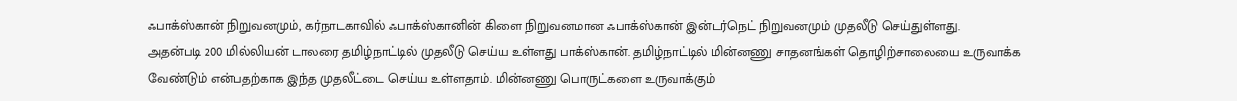ஃபாக்ஸ்கான் நிறுவனமும், கர்நாடகாவில் ஃபாக்ஸ்கானின் கிளை நிறுவனமான ஃபாக்ஸ்கான் இன்டர்நெட் நிறுவனமும் முதலீடு செய்துள்ளது.
அதன்படி 200 மில்லியன் டாலரை தமிழ்நாட்டில் முதலீடு செய்ய உள்ளது பாக்ஸ்கான். தமிழ்நாட்டில் மின்னணு சாதனங்கள் தொழிற்சாலையை உருவாக்க வேண்டும் என்பதற்காக இந்த முதலீட்டை செய்ய உள்ளதாம். மின்னணு பொருட்களை உருவாக்கும்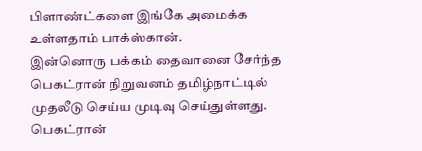பிளாண்ட்களை இங்கே அமைக்க உள்ளதாம் பாக்ஸ்கான்.
இன்னொரு பக்கம் தைவானை சேர்ந்த பெகட்ரான் நிறுவனம் தமிழ்நாட்டில் முதலீடு செய்ய முடிவு செய்துள்ளது. பெகட்ரான்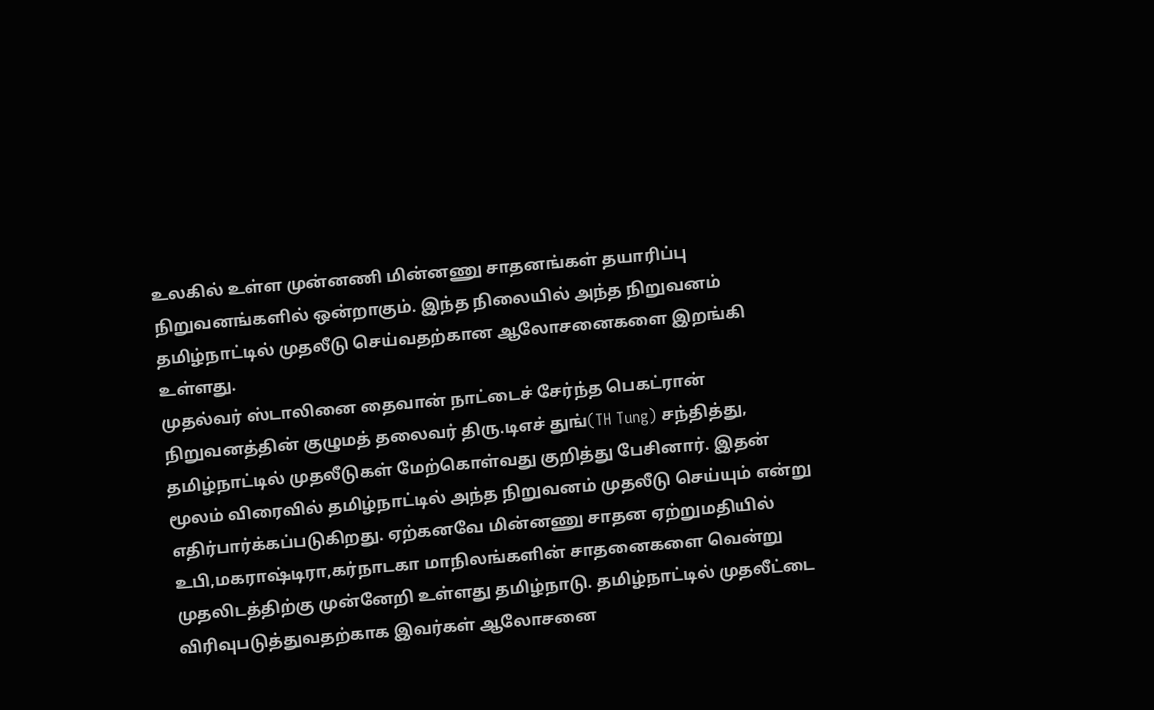உலகில் உள்ள முன்னணி மின்னணு சாதனங்கள் தயாரிப்பு நிறுவனங்களில் ஒன்றாகும். இந்த நிலையில் அந்த நிறுவனம் தமிழ்நாட்டில் முதலீடு செய்வதற்கான ஆலோசனைகளை இறங்கி உள்ளது.
முதல்வர் ஸ்டாலினை தைவான் நாட்டைச் சேர்ந்த பெகட்ரான் நிறுவனத்தின் குழுமத் தலைவர் திரு.டிஎச் துங்(TH Tung) சந்தித்து, தமிழ்நாட்டில் முதலீடுகள் மேற்கொள்வது குறித்து பேசினார். இதன் மூலம் விரைவில் தமிழ்நாட்டில் அந்த நிறுவனம் முதலீடு செய்யும் என்று எதிர்பார்க்கப்படுகிறது. ஏற்கனவே மின்னணு சாதன ஏற்றுமதியில் உபி,மகராஷ்டிரா,கர்நாடகா மாநிலங்களின் சாதனைகளை வென்று முதலிடத்திற்கு முன்னேறி உள்ளது தமிழ்நாடு. தமிழ்நாட்டில் முதலீட்டை விரிவுபடுத்துவதற்காக இவர்கள் ஆலோசனை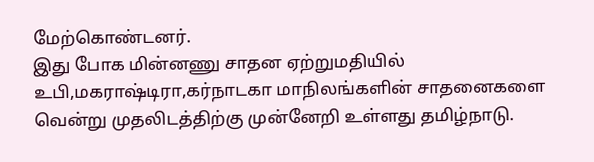மேற்கொண்டனர்.
இது போக மின்னணு சாதன ஏற்றுமதியில் உபி,மகராஷ்டிரா,கர்நாடகா மாநிலங்களின் சாதனைகளை வென்று முதலிடத்திற்கு முன்னேறி உள்ளது தமிழ்நாடு.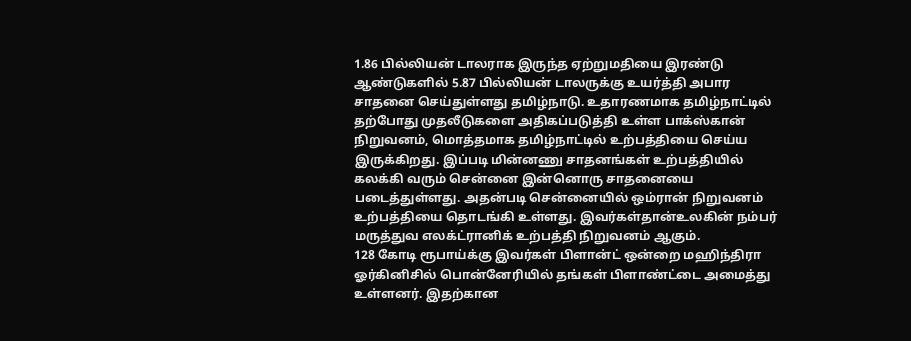1.86 பில்லியன் டாலராக இருந்த ஏற்றுமதியை இரண்டு ஆண்டுகளில் 5.87 பில்லியன் டாலருக்கு உயர்த்தி அபார சாதனை செய்துள்ளது தமிழ்நாடு. உதாரணமாக தமிழ்நாட்டில் தற்போது முதலீடுகளை அதிகப்படுத்தி உள்ள பாக்ஸ்கான் நிறுவனம், மொத்தமாக தமிழ்நாட்டில் உற்பத்தியை செய்ய இருக்கிறது. இப்படி மின்னணு சாதனங்கள் உற்பத்தியில் கலக்கி வரும் சென்னை இன்னொரு சாதனையை படைத்துள்ளது. அதன்படி சென்னையில் ஒம்ரான் நிறுவனம் உற்பத்தியை தொடங்கி உள்ளது. இவர்கள்தான்உலகின் நம்பர் மருத்துவ எலக்ட்ரானிக் உற்பத்தி நிறுவனம் ஆகும்.
128 கோடி ரூபாய்க்கு இவர்கள் பிளான்ட் ஒன்றை மஹிந்திரா ஓர்கினிசில் பொன்னேரியில் தங்கள் பிளாண்ட்டை அமைத்து உள்ளனர். இதற்கான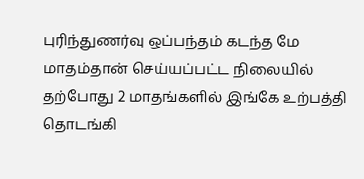புரிந்துணர்வு ஒப்பந்தம் கடந்த மே மாதம்தான் செய்யப்பட்ட நிலையில் தற்போது 2 மாதங்களில் இங்கே உற்பத்தி தொடங்கி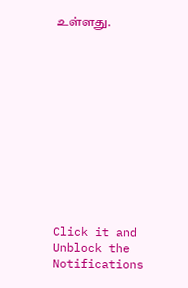உள்ளது.












Click it and Unblock the Notifications